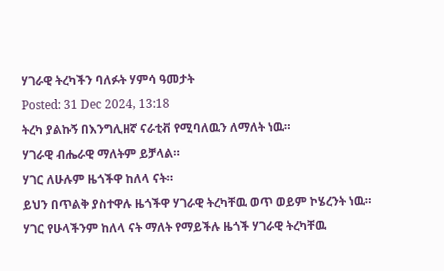ሃገራዊ ትረካችን ባለፉት ሃምሳ ዓመታት
Posted: 31 Dec 2024, 13:18
ትረካ ያልኩኝ በእንግሊዘኛ ናራቲቭ የሚባለዉን ለማለት ነዉ።
ሃገራዊ ብሔራዊ ማለትም ይቻላል።
ሃገር ለሁሉም ዜጎችዋ ከለላ ናት።
ይህን በጥልቅ ያስተዋሉ ዜጎችዋ ሃገራዊ ትረካቸዉ ወጥ ወይም ኮሄረንት ነዉ። ሃገር የሁላችንም ከለላ ናት ማለት የማይችሉ ዜጎች ሃገራዊ ትረካቸዉ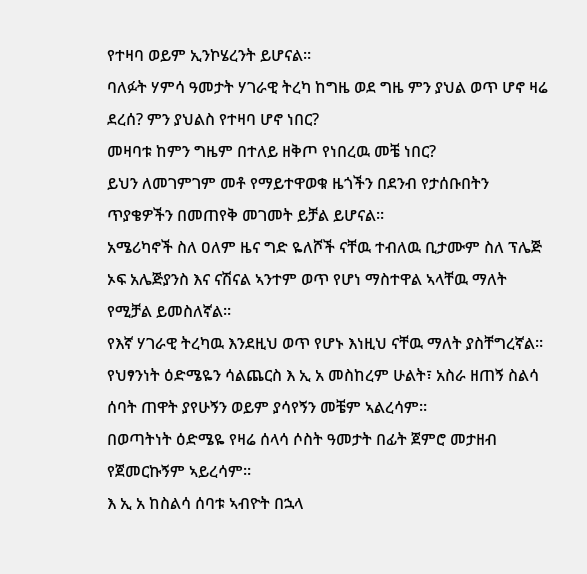የተዛባ ወይም ኢንኮሄረንት ይሆናል።
ባለፉት ሃምሳ ዓመታት ሃገራዊ ትረካ ከግዜ ወደ ግዜ ምን ያህል ወጥ ሆኖ ዛሬ ደረሰ? ምን ያህልስ የተዛባ ሆኖ ነበር?
መዛባቱ ከምን ግዜም በተለይ ዘቅጦ የነበረዉ መቼ ነበር?
ይህን ለመገምገም መቶ የማይተዋወቁ ዜጎችን በደንብ የታሰቡበትን ጥያቄዎችን በመጠየቅ መገመት ይቻል ይሆናል።
አሜሪካኖች ስለ ዐለም ዜና ግድ ዬለሾች ናቸዉ ተብለዉ ቢታሙም ስለ ፕሌጅ ኦፍ አሌጅያንስ እና ናሽናል ኣንተም ወጥ የሆነ ማስተዋል ኣላቸዉ ማለት የሚቻል ይመስለኛል።
የእኛ ሃገራዊ ትረካዉ እንደዚህ ወጥ የሆኑ እነዚህ ናቸዉ ማለት ያስቸግረኛል።
የህፃንነት ዕድሜዬን ሳልጨርስ እ ኢ አ መስከረም ሁልት፣ አስራ ዘጠኝ ስልሳ ሰባት ጠዋት ያየሁኝን ወይም ያሳየኝን መቼም ኣልረሳም።
በወጣትነት ዕድሜዬ የዛሬ ሰላሳ ሶስት ዓመታት በፊት ጀምሮ መታዘብ የጀመርኩኝም ኣይረሳም።
እ ኢ አ ከስልሳ ሰባቱ ኣብዮት በኋላ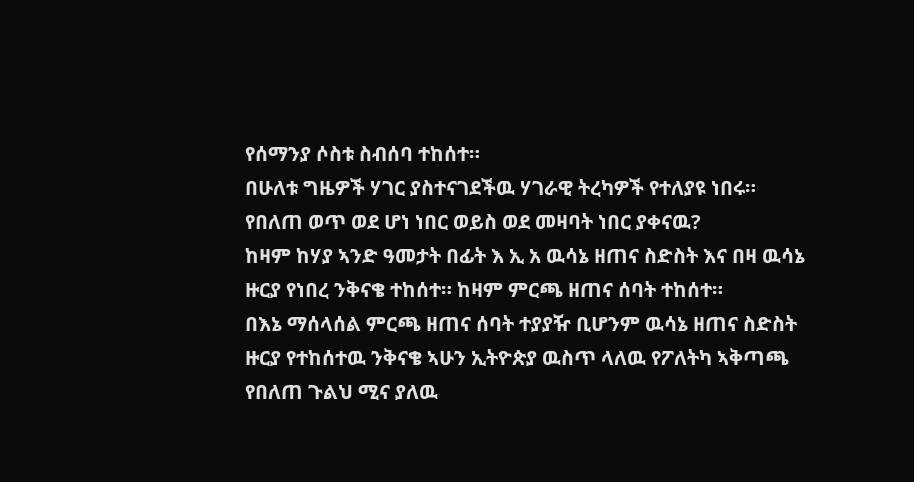የሰማንያ ሶስቱ ስብሰባ ተከሰተ።
በሁለቱ ግዜዎች ሃገር ያስተናገደችዉ ሃገራዊ ትረካዎች የተለያዩ ነበሩ።
የበለጠ ወጥ ወደ ሆነ ነበር ወይስ ወደ መዛባት ነበር ያቀናዉ?
ከዛም ከሃያ ኣንድ ዓመታት በፊት እ ኢ አ ዉሳኔ ዘጠና ስድስት እና በዛ ዉሳኔ ዙርያ የነበረ ንቅናቄ ተከሰተ። ከዛም ምርጫ ዘጠና ሰባት ተከሰተ።
በእኔ ማሰላሰል ምርጫ ዘጠና ሰባት ተያያዥ ቢሆንም ዉሳኔ ዘጠና ስድስት ዙርያ የተከሰተዉ ንቅናቄ ኣሁን ኢትዮጵያ ዉስጥ ላለዉ የፖለትካ ኣቅጣጫ የበለጠ ጉልህ ሚና ያለዉ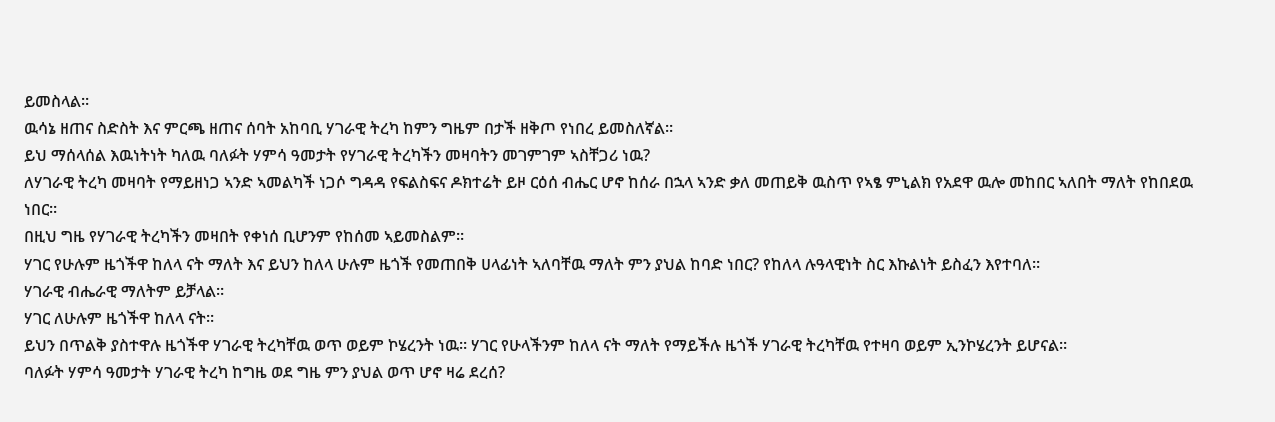ይመስላል።
ዉሳኔ ዘጠና ስድስት እና ምርጫ ዘጠና ሰባት አከባቢ ሃገራዊ ትረካ ከምን ግዜም በታች ዘቅጦ የነበረ ይመስለኛል።
ይህ ማሰላሰል እዉነትነት ካለዉ ባለፉት ሃምሳ ዓመታት የሃገራዊ ትረካችን መዛባትን መገምገም ኣስቸጋሪ ነዉ?
ለሃገራዊ ትረካ መዛባት የማይዘነጋ ኣንድ ኣመልካች ነጋሶ ግዳዳ የፍልስፍና ዶክተሬት ይዞ ርዕሰ ብሔር ሆኖ ከሰራ በኋላ ኣንድ ቃለ መጠይቅ ዉስጥ የኣፄ ምኒልክ የአደዋ ዉሎ መከበር ኣለበት ማለት የከበደዉ ነበር።
በዚህ ግዜ የሃገራዊ ትረካችን መዛበት የቀነሰ ቢሆንም የከሰመ ኣይመስልም።
ሃገር የሁሉም ዜጎችዋ ከለላ ናት ማለት እና ይህን ከለላ ሁሉም ዜጎች የመጠበቅ ሀላፊነት ኣለባቸዉ ማለት ምን ያህል ከባድ ነበር? የከለላ ሉዓላዊነት ስር እኩልነት ይስፈን እየተባለ።
ሃገራዊ ብሔራዊ ማለትም ይቻላል።
ሃገር ለሁሉም ዜጎችዋ ከለላ ናት።
ይህን በጥልቅ ያስተዋሉ ዜጎችዋ ሃገራዊ ትረካቸዉ ወጥ ወይም ኮሄረንት ነዉ። ሃገር የሁላችንም ከለላ ናት ማለት የማይችሉ ዜጎች ሃገራዊ ትረካቸዉ የተዛባ ወይም ኢንኮሄረንት ይሆናል።
ባለፉት ሃምሳ ዓመታት ሃገራዊ ትረካ ከግዜ ወደ ግዜ ምን ያህል ወጥ ሆኖ ዛሬ ደረሰ?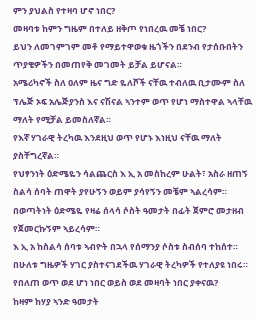ምን ያህልስ የተዛባ ሆኖ ነበር?
መዛባቱ ከምን ግዜም በተለይ ዘቅጦ የነበረዉ መቼ ነበር?
ይህን ለመገምገም መቶ የማይተዋወቁ ዜጎችን በደንብ የታሰቡበትን ጥያቄዎችን በመጠየቅ መገመት ይቻል ይሆናል።
አሜሪካኖች ስለ ዐለም ዜና ግድ ዬለሾች ናቸዉ ተብለዉ ቢታሙም ስለ ፕሌጅ ኦፍ አሌጅያንስ እና ናሽናል ኣንተም ወጥ የሆነ ማስተዋል ኣላቸዉ ማለት የሚቻል ይመስለኛል።
የእኛ ሃገራዊ ትረካዉ እንደዚህ ወጥ የሆኑ እነዚህ ናቸዉ ማለት ያስቸግረኛል።
የህፃንነት ዕድሜዬን ሳልጨርስ እ ኢ አ መስከረም ሁልት፣ አስራ ዘጠኝ ስልሳ ሰባት ጠዋት ያየሁኝን ወይም ያሳየኝን መቼም ኣልረሳም።
በወጣትነት ዕድሜዬ የዛሬ ሰላሳ ሶስት ዓመታት በፊት ጀምሮ መታዘብ የጀመርኩኝም ኣይረሳም።
እ ኢ አ ከስልሳ ሰባቱ ኣብዮት በኋላ የሰማንያ ሶስቱ ስብሰባ ተከሰተ።
በሁለቱ ግዜዎች ሃገር ያስተናገደችዉ ሃገራዊ ትረካዎች የተለያዩ ነበሩ።
የበለጠ ወጥ ወደ ሆነ ነበር ወይስ ወደ መዛባት ነበር ያቀናዉ?
ከዛም ከሃያ ኣንድ ዓመታት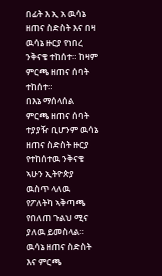በፊት እ ኢ አ ዉሳኔ ዘጠና ስድስት እና በዛ ዉሳኔ ዙርያ የነበረ ንቅናቄ ተከሰተ። ከዛም ምርጫ ዘጠና ሰባት ተከሰተ።
በእኔ ማሰላሰል ምርጫ ዘጠና ሰባት ተያያዥ ቢሆንም ዉሳኔ ዘጠና ስድስት ዙርያ የተከሰተዉ ንቅናቄ ኣሁን ኢትዮጵያ ዉስጥ ላለዉ የፖለትካ ኣቅጣጫ የበለጠ ጉልህ ሚና ያለዉ ይመስላል።
ዉሳኔ ዘጠና ስድስት እና ምርጫ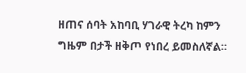ዘጠና ሰባት አከባቢ ሃገራዊ ትረካ ከምን ግዜም በታች ዘቅጦ የነበረ ይመስለኛል።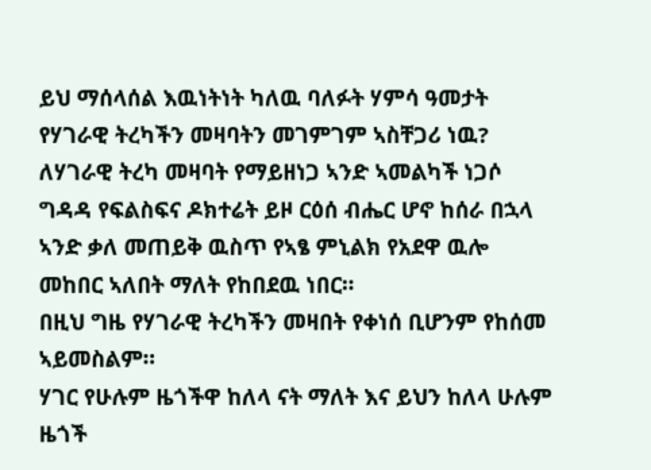ይህ ማሰላሰል እዉነትነት ካለዉ ባለፉት ሃምሳ ዓመታት የሃገራዊ ትረካችን መዛባትን መገምገም ኣስቸጋሪ ነዉ?
ለሃገራዊ ትረካ መዛባት የማይዘነጋ ኣንድ ኣመልካች ነጋሶ ግዳዳ የፍልስፍና ዶክተሬት ይዞ ርዕሰ ብሔር ሆኖ ከሰራ በኋላ ኣንድ ቃለ መጠይቅ ዉስጥ የኣፄ ምኒልክ የአደዋ ዉሎ መከበር ኣለበት ማለት የከበደዉ ነበር።
በዚህ ግዜ የሃገራዊ ትረካችን መዛበት የቀነሰ ቢሆንም የከሰመ ኣይመስልም።
ሃገር የሁሉም ዜጎችዋ ከለላ ናት ማለት እና ይህን ከለላ ሁሉም ዜጎች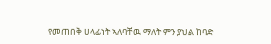የመጠበቅ ሀላፊነት ኣለባቸዉ ማለት ምን ያህል ከባድ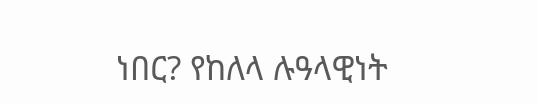ነበር? የከለላ ሉዓላዊነት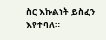ስር እኩልነት ይስፈን እየተባለ።